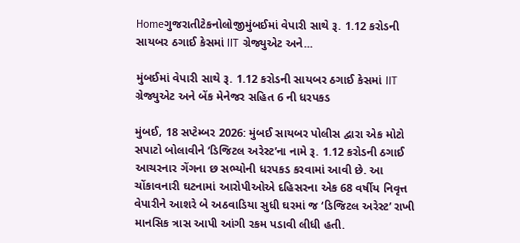Homeગુજરાતીટેકનોલોજીમુંબઈમાં વેપારી સાથે રૂ. 1.12 કરોડની સાયબર ઠગાઈ કેસમાં IIT ગ્રેજ્યુએટ અને...

મુંબઈમાં વેપારી સાથે રૂ. 1.12 કરોડની સાયબર ઠગાઈ કેસમાં IIT ગ્રેજ્યુએટ અને બેંક મેનેજર સહિત 6 ની ધરપકડ

મુંબઈ, 18 સપ્ટેમ્બર 2026: મુંબઈ સાયબર પોલીસ દ્વારા એક મોટો સપાટો બોલાવીને ‘ડિજિટલ અરેસ્ટ’ના નામે રૂ. 1.12 કરોડની ઠગાઈ આચરનાર ગેંગના છ સભ્યોની ધરપકડ કરવામાં આવી છે. આ ચોંકાવનારી ઘટનામાં આરોપીઓએ દહિસરના એક 68 વર્ષીય નિવૃત્ત વેપારીને આશરે બે અઠવાડિયા સુધી ઘરમાં જ ‘ડિજિટલ અરેસ્ટ’ રાખી માનસિક ત્રાસ આપી આંગી રકમ પડાવી લીધી હતી.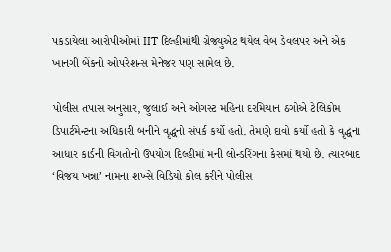પકડાયેલા આરોપીઓમાં IIT દિલ્હીમાંથી ગ્રેજ્યુએટ થયેલ વેબ ડેવલપર અને એક ખાનગી બેંકનો ઓપરેશન્સ મેનેજર પણ સામેલ છે.

પોલીસ તપાસ અનુસાર, જુલાઈ અને ઓગસ્ટ મહિના દરમિયાન ઠગોએ ટેલિકોમ ડિપાર્ટમેન્ટના અધિકારી બનીને વૃદ્ધનો સંપર્ક કર્યો હતો. તેમણે દાવો કર્યો હતો કે વૃદ્ધના આધાર કાર્ડની વિગતોનો ઉપયોગ દિલ્હીમાં મની લોન્ડરિંગના કેસમાં થયો છે. ત્યારબાદ ‘વિજય ખન્ના’ નામના શખ્સે વિડિયો કોલ કરીને પોલીસ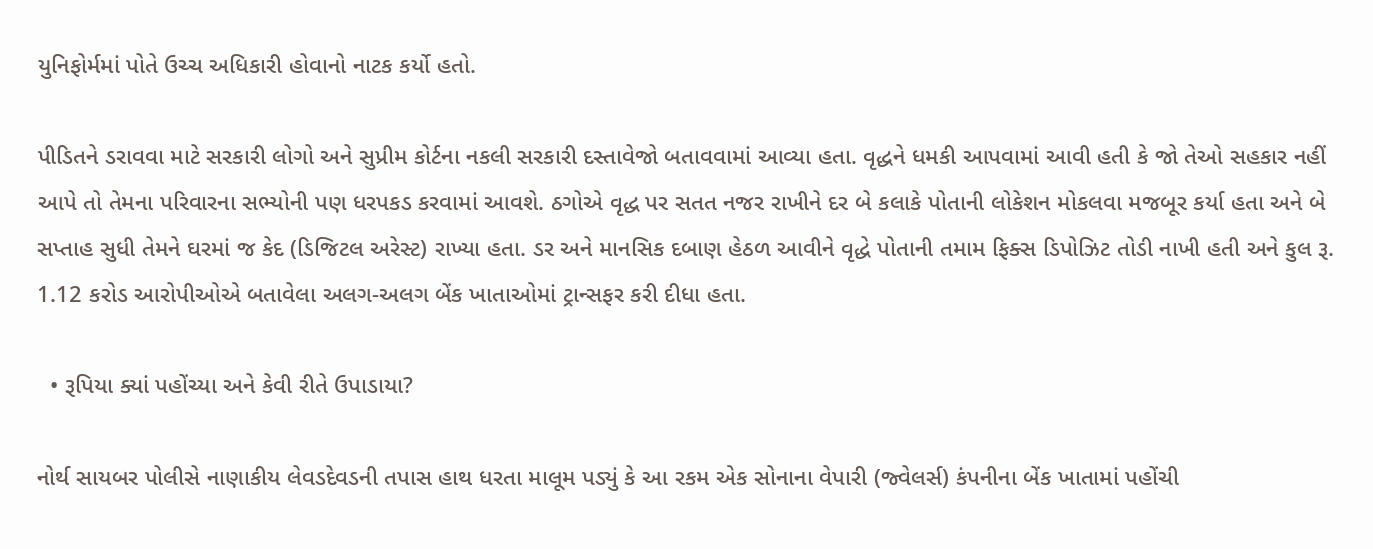યુનિફોર્મમાં પોતે ઉચ્ચ અધિકારી હોવાનો નાટક કર્યો હતો.

પીડિતને ડરાવવા માટે સરકારી લોગો અને સુપ્રીમ કોર્ટના નકલી સરકારી દસ્તાવેજો બતાવવામાં આવ્યા હતા. વૃદ્ધને ધમકી આપવામાં આવી હતી કે જો તેઓ સહકાર નહીં આપે તો તેમના પરિવારના સભ્યોની પણ ધરપકડ કરવામાં આવશે. ઠગોએ વૃદ્ધ પર સતત નજર રાખીને દર બે કલાકે પોતાની લોકેશન મોકલવા મજબૂર કર્યા હતા અને બે સપ્તાહ સુધી તેમને ઘરમાં જ કેદ (ડિજિટલ અરેસ્ટ) રાખ્યા હતા. ડર અને માનસિક દબાણ હેઠળ આવીને વૃદ્ધે પોતાની તમામ ફિક્સ ડિપોઝિટ તોડી નાખી હતી અને કુલ રૂ. 1.12 કરોડ આરોપીઓએ બતાવેલા અલગ-અલગ બેંક ખાતાઓમાં ટ્રાન્સફર કરી દીધા હતા.

  • રૂપિયા ક્યાં પહોંચ્યા અને કેવી રીતે ઉપાડાયા?

નોર્થ સાયબર પોલીસે નાણાકીય લેવડદેવડની તપાસ હાથ ધરતા માલૂમ પડ્યું કે આ રકમ એક સોનાના વેપારી (જ્વેલર્સ) કંપનીના બેંક ખાતામાં પહોંચી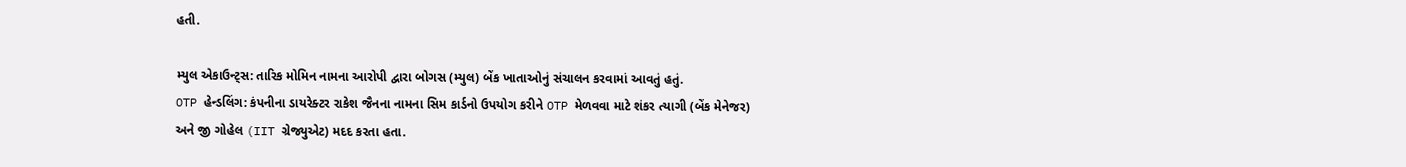હતી.

મ્યુલ એકાઉન્ટ્સ: તારિક મોમિન નામના આરોપી દ્વારા બોગસ (મ્યુલ) બેંક ખાતાઓનું સંચાલન કરવામાં આવતું હતું.
OTP હેન્ડલિંગ: કંપનીના ડાયરેક્ટર રાકેશ જૈનના નામના સિમ કાર્ડનો ઉપયોગ કરીને OTP મેળવવા માટે શંકર ત્યાગી (બેંક મેનેજર) અને જી ગોહેલ (IIT ગ્રેજ્યુએટ) મદદ કરતા હતા.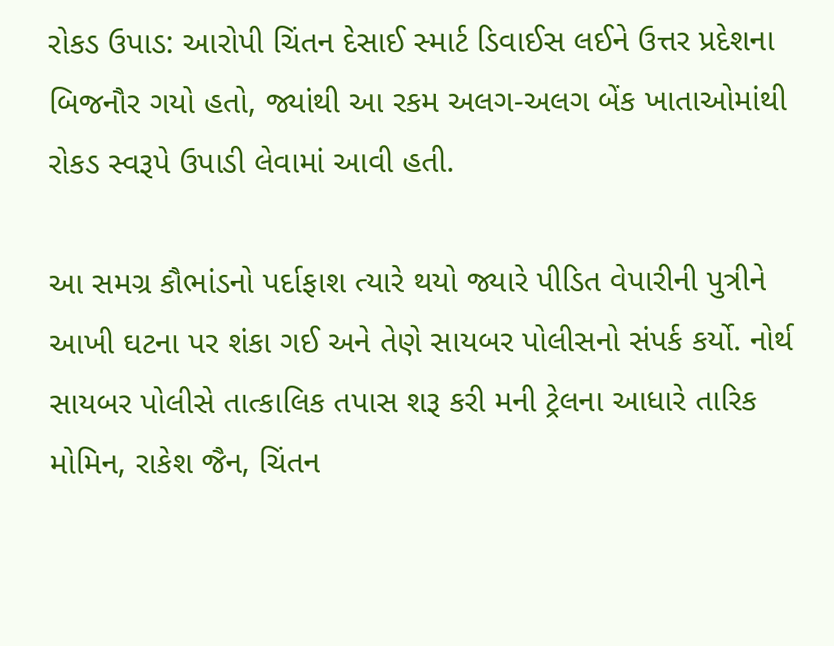રોકડ ઉપાડ: આરોપી ચિંતન દેસાઈ સ્માર્ટ ડિવાઈસ લઈને ઉત્તર પ્રદેશના બિજનૌર ગયો હતો, જ્યાંથી આ રકમ અલગ-અલગ બેંક ખાતાઓમાંથી રોકડ સ્વરૂપે ઉપાડી લેવામાં આવી હતી.

આ સમગ્ર કૌભાંડનો પર્દાફાશ ત્યારે થયો જ્યારે પીડિત વેપારીની પુત્રીને આખી ઘટના પર શંકા ગઈ અને તેણે સાયબર પોલીસનો સંપર્ક કર્યો. નોર્થ સાયબર પોલીસે તાત્કાલિક તપાસ શરૂ કરી મની ટ્રેલના આધારે તારિક મોમિન, રાકેશ જૈન, ચિંતન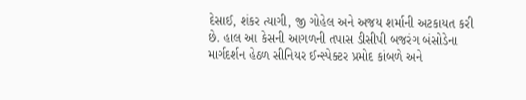દેસાઈ, શંકર ત્યાગી, જી ગોહેલ અને અજય શર્માની અટકાયત કરી છે. હાલ આ કેસની આગળની તપાસ ડીસીપી બજરંગ બંસોડેના માર્ગદર્શન હેઠળ સીનિયર ઈન્સ્પેક્ટર પ્રમોદ કાંબળે અને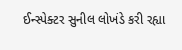ઈન્સ્પેક્ટર સુનીલ લોખંડે કરી રહ્યા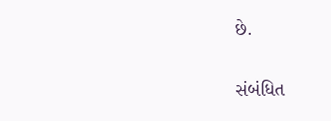છે.

સંબંધિત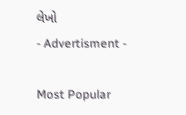લેખો
- Advertisment -

Most Popular